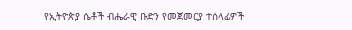የኢትዮጵያ ሴቶች ብሔራዊ ቡድን የመጀመርያ ተሰላፊዎች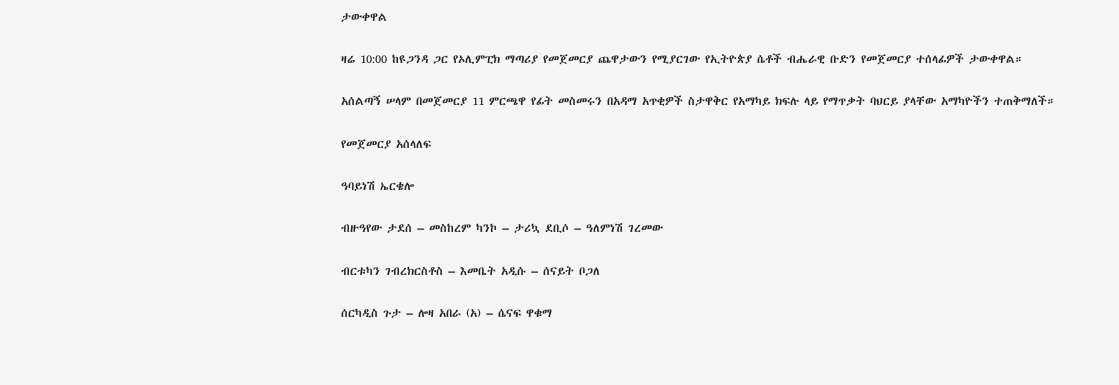ታውቀዋል

ዛሬ 10:00 ከዩጋንዳ ጋር የኦሊምፒክ ማጣሪያ የመጀመርያ ጨዋታውን የሚያርገው የኢትዮጵያ ሴቶች ብሔራዊ ቡድን የመጀመርያ ተሰላፊዎች ታውቀዋል።

አሰልጣኝ ሠላም በመጀመርያ 11 ምርጫዋ የፊት መስመሩን በአዳማ አጥቂዎች ስታዋቅር የአማካይ ክፍሉ ላይ የማጥቃት ባህርይ ያላቸው አማካዮችን ተጠቅማለች።

የመጀመርያ አሰላለፍ

ዓባይነሽ ኤርቄሎ

ብዙዓየው ታደሰ – መስከረም ካንኮ – ታሪኳ ደቢሶ – ዓለምነሽ ገረመው

ብርቱካን ገብረክርስቶስ – እመቤት አዲሱ – ሰናይት ቦጋለ

ሰርካዲስ ጉታ – ሎዛ አበራ (አ) – ሴናፍ ዋቁማ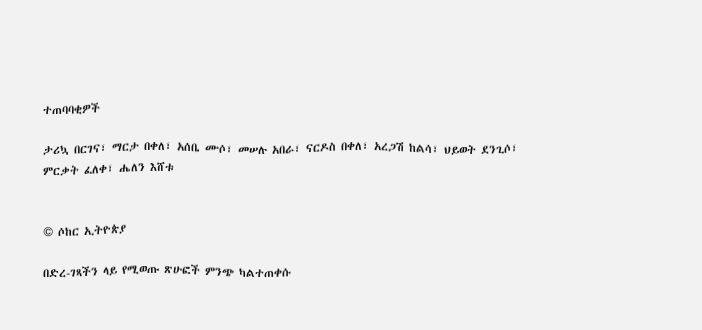ተጠባባቂዎች

ታሪኳ በርገና፣ ማርታ በቀለ፣ አሰቤ ሙሶ፣ መሠሉ አበራ፣ ናርዶስ በቀለ፣ አረጋሽ ከልሳ፣ ህይወት ደንጊሶ፣ ምርቃት ፈለቀ፣ ሔለን እሸቱ


© ሶከር ኢትዮጵያ

በድረ-ገጻችን ላይ የሚወጡ ጽሁፎች ምንጭ ካልተጠቀሱ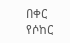በቀር የሶከር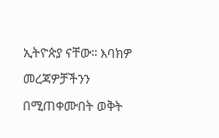ኢትዮጵያ ናቸው፡፡ እባክዎ መረጃዎቻችንን በሚጠቀሙበት ወቅት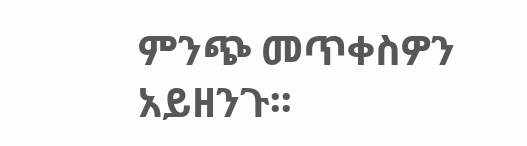ምንጭ መጥቀስዎን አይዘንጉ፡፡